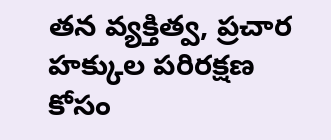తన వ్యక్తిత్వ, ప్రచార హక్కుల పరిరక్షణ కోసం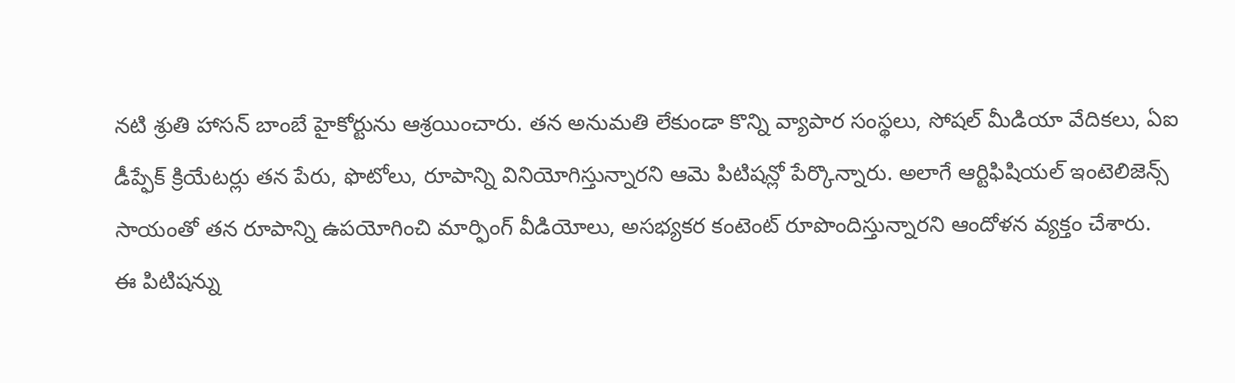నటి శ్రుతి హాసన్ బాంబే హైకోర్టును ఆశ్రయించారు. తన అనుమతి లేకుండా కొన్ని వ్యాపార సంస్థలు, సోషల్ మీడియా వేదికలు, ఏఐ డీప్ఫేక్ క్రియేటర్లు తన పేరు, ఫొటోలు, రూపాన్ని వినియోగిస్తున్నారని ఆమె పిటిషన్లో పేర్కొన్నారు. అలాగే ఆర్టిఫిషియల్ ఇంటెలిజెన్స్ సాయంతో తన రూపాన్ని ఉపయోగించి మార్ఫింగ్ వీడియోలు, అసభ్యకర కంటెంట్ రూపొందిస్తున్నారని ఆందోళన వ్యక్తం చేశారు.
ఈ పిటిషన్ను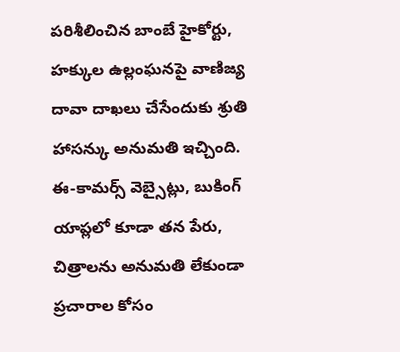పరిశీలించిన బాంబే హైకోర్టు, హక్కుల ఉల్లంఘనపై వాణిజ్య దావా దాఖలు చేసేందుకు శ్రుతి హాసన్కు అనుమతి ఇచ్చింది. ఈ-కామర్స్ వెబ్సైట్లు, బుకింగ్ యాప్లలో కూడా తన పేరు, చిత్రాలను అనుమతి లేకుండా ప్రచారాల కోసం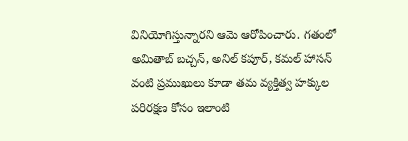వినియోగిస్తున్నారని ఆమె ఆరోపించారు. గతంలో అమితాబ్ బచ్చన్, అనిల్ కపూర్, కమల్ హాసన్ వంటి ప్రముఖులు కూడా తమ వ్యక్తిత్వ హక్కుల పరిరక్షణ కోసం ఇలాంటి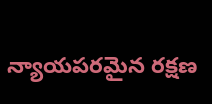న్యాయపరమైన రక్షణ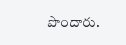పొందారు.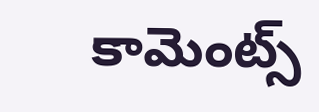కామెంట్స్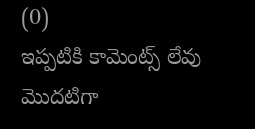(0)
ఇప్పటికి కామెంట్స్ లేవు
మొదటిగా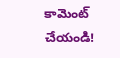కామెంట్ చేయండి!